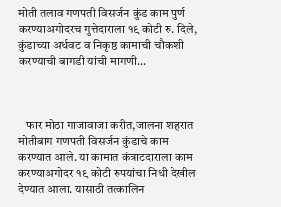मोती तलाव गणपती विसर्जन कुंड काम पुर्ण करण्याअगोदरच गुत्तेदाराला १९ कोटी रु. दिले, कुंडाच्या अर्धवट व निकृष्ठ कामाची चौकशी करण्याची बागडी यांची मागणी...



   फार मोठा गाजावाजा करीत,जालना शहरात मोतीबाग गणपती विसर्जन कुंडाचे काम करण्यात आले. या कामात कंत्राटदाराला काम करण्याअगोदर १९ कोटी रुपयांचा निधी देखील देण्यात आला. यासाठी तत्कालिन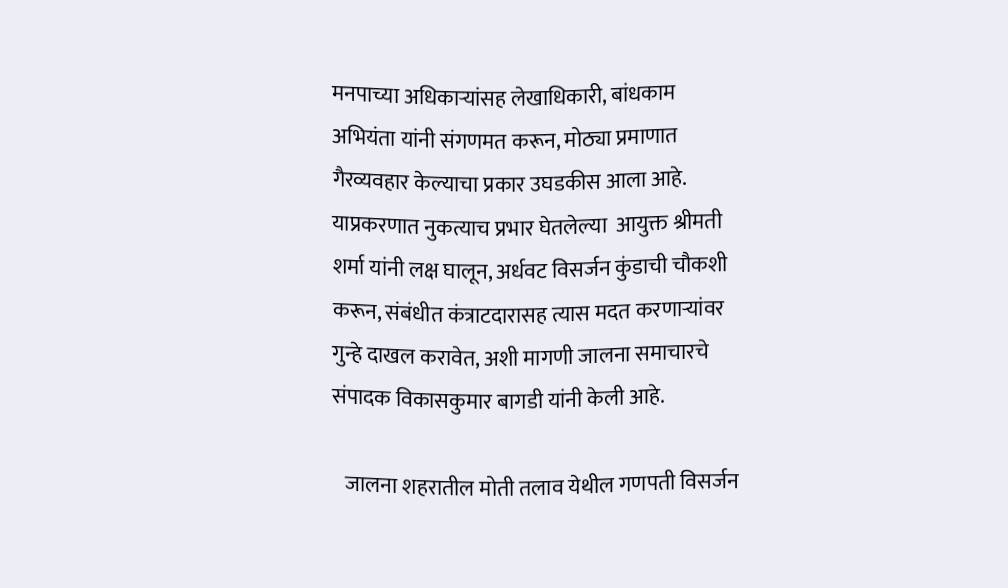मनपाच्या अधिकाऱ्यांसह लेखाधिकारी, बांधकाम अभियंता यांनी संगणमत करून, मोठ्या प्रमाणात गैरव्यवहार केल्याचा प्रकार उघडकीस आला आहे. याप्रकरणात नुकत्याच प्रभार घेतलेल्या  आयुक्त श्रीमती शर्मा यांनी लक्ष घालून, अर्धवट विसर्जन कुंडाची चौकशी करून, संबंधीत कंत्राटदारासह त्यास मदत करणाऱ्यांवर गुन्हे दाखल करावेत, अशी मागणी जालना समाचारचे संपादक विकासकुमार बागडी यांनी केली आहे.

   जालना शहरातील मोती तलाव येथील गणपती विसर्जन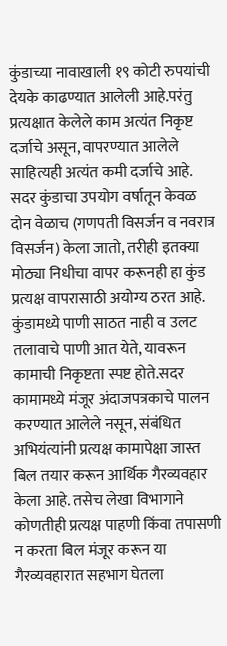कुंडाच्या नावाखाली १९ कोटी रुपयांची देयके काढण्यात आलेली आहे.परंतु प्रत्यक्षात केलेले काम अत्यंत निकृष्ट दर्जाचे असून, वापरण्यात आलेले साहित्यही अत्यंत कमी दर्जाचे आहे. सदर कुंडाचा उपयोग वर्षातून केवळ दोन वेळाच (गणपती विसर्जन व नवरात्र विसर्जन) केला जातो, तरीही इतक्या मोठ्या निधीचा वापर करूनही हा कुंड प्रत्यक्ष वापरासाठी अयोग्य ठरत आहे. कुंडामध्ये पाणी साठत नाही व उलट तलावाचे पाणी आत येते, यावरून कामाची निकृष्टता स्पष्ट होते.सदर कामामध्ये मंजूर अंदाजपत्रकाचे पालन करण्यात आलेले नसून, संबंधित अभियंत्यांनी प्रत्यक्ष कामापेक्षा जास्त बिल तयार करून आर्थिक गैरव्यवहार केला आहे. तसेच लेखा विभागाने कोणतीही प्रत्यक्ष पाहणी किंवा तपासणी न करता बिल मंजूर करून या गैरव्यवहारात सहभाग घेतला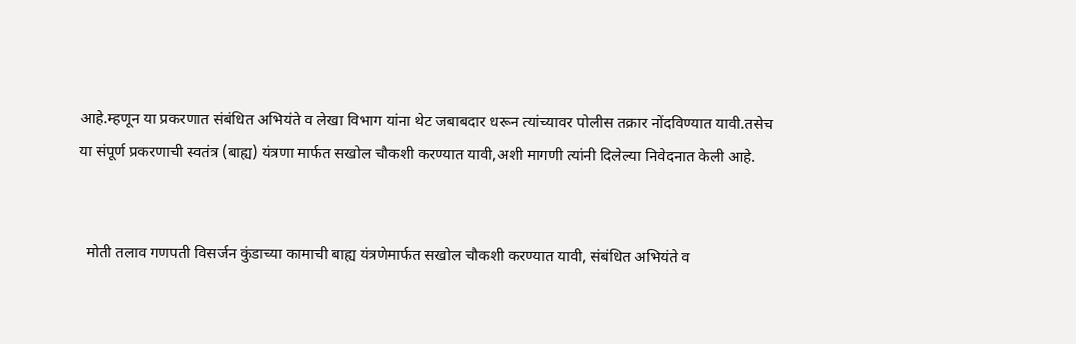आहे.म्हणून या प्रकरणात संबंधित अभियंते व लेखा विभाग यांना थेट जबाबदार धरून त्यांच्यावर पोलीस तक्रार नोंदविण्यात यावी.तसेच या संपूर्ण प्रकरणाची स्वतंत्र (बाह्य) यंत्रणा मार्फत सखोल चौकशी करण्यात यावी,अशी मागणी त्यांनी दिलेल्या निवेदनात केली आहे.


  मोती तलाव गणपती विसर्जन कुंडाच्या कामाची बाह्य यंत्रणेमार्फत सखोल चौकशी करण्यात यावी, संबंधित अभियंते व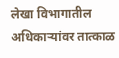लेखा विभागातील अधिकाऱ्यांवर तात्काळ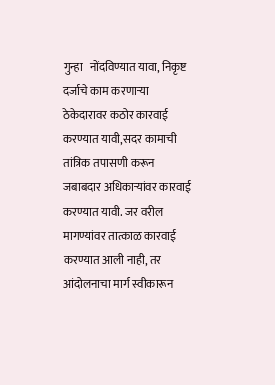गुन्हा   नोंदविण्यात यावा, निकृष्ट दर्जाचे काम करणाऱ्या ठेकेदारावर कठोर कारवाई करण्यात यावी,सदर कामाची तांत्रिक तपासणी करून जबाबदार अधिकाऱ्यांवर कारवाई करण्यात यावी. जर वरील मागण्यांवर तात्काळ कारवाई करण्यात आली नाही, तर आंदोलनाचा मार्ग स्वीकारून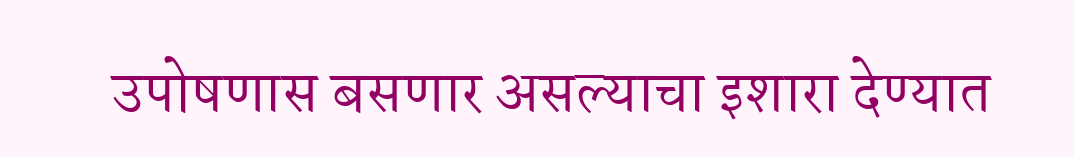उपोषणास बसणार असल्याचा इशारा देण्यात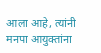आला आहे, त्यांनी मनपा आयुक्तांना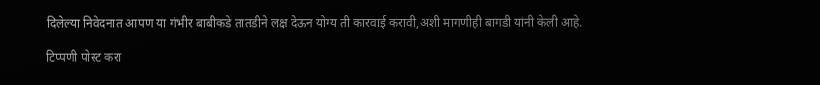दिलेल्या निवेदनात आपण या गंभीर बाबीकडे तातडीने लक्ष देऊन योग्य ती कारवाई करावी,अशी मागणीही बागडी यांनी केली आहे.

टिप्पणी पोस्ट करा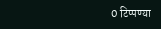0 टिप्पण्या